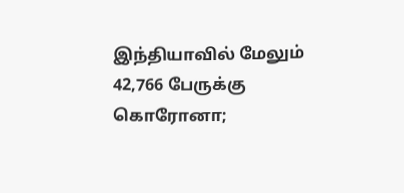இந்தியாவில் மேலும் 42,766 பேருக்கு கொரோனா;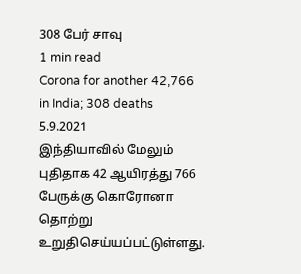308 பேர் சாவு
1 min read
Corona for another 42,766 in India; 308 deaths
5.9.2021
இந்தியாவில் மேலும் புதிதாக 42 ஆயிரத்து 766 பேருக்கு கொரோனா தொற்று உறுதிசெய்யப்பட்டுள்ளது.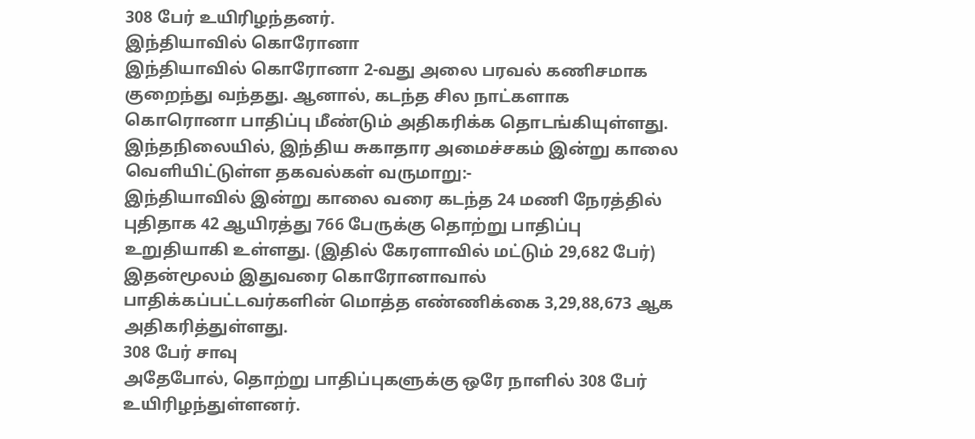308 பேர் உயிரிழந்தனர்.
இந்தியாவில் கொரோனா
இந்தியாவில் கொரோனா 2-வது அலை பரவல் கணிசமாக குறைந்து வந்தது. ஆனால், கடந்த சில நாட்களாக கொரொனா பாதிப்பு மீண்டும் அதிகரிக்க தொடங்கியுள்ளது.
இந்தநிலையில், இந்திய சுகாதார அமைச்சகம் இன்று காலை வெளியிட்டுள்ள தகவல்கள் வருமாறு:-
இந்தியாவில் இன்று காலை வரை கடந்த 24 மணி நேரத்தில் புதிதாக 42 ஆயிரத்து 766 பேருக்கு தொற்று பாதிப்பு உறுதியாகி உள்ளது. (இதில் கேரளாவில் மட்டும் 29,682 பேர்) இதன்மூலம் இதுவரை கொரோனாவால் பாதிக்கப்பட்டவர்களின் மொத்த எண்ணிக்கை 3,29,88,673 ஆக அதிகரித்துள்ளது.
308 பேர் சாவு
அதேபோல், தொற்று பாதிப்புகளுக்கு ஒரே நாளில் 308 பேர் உயிரிழந்துள்ளனர்.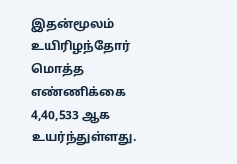இதன்மூலம் உயிரிழந்தோர் மொத்த எண்ணிக்கை 4,40,533 ஆக உயர்ந்துள்ளது.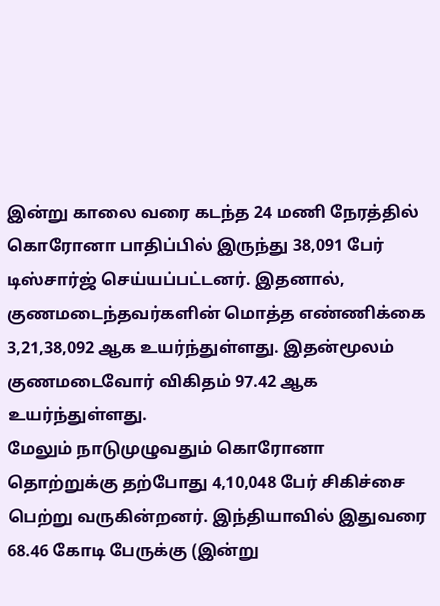இன்று காலை வரை கடந்த 24 மணி நேரத்தில் கொரோனா பாதிப்பில் இருந்து 38,091 பேர் டிஸ்சார்ஜ் செய்யப்பட்டனர். இதனால், குணமடைந்தவர்களின் மொத்த எண்ணிக்கை 3,21,38,092 ஆக உயர்ந்துள்ளது. இதன்மூலம் குணமடைவோர் விகிதம் 97.42 ஆக உயர்ந்துள்ளது.
மேலும் நாடுமுழுவதும் கொரோனா தொற்றுக்கு தற்போது 4,10,048 பேர் சிகிச்சை பெற்று வருகின்றனர். இந்தியாவில் இதுவரை 68.46 கோடி பேருக்கு (இன்று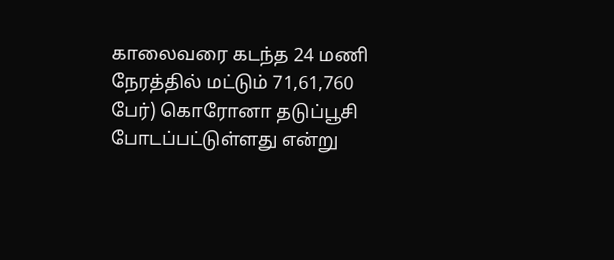காலைவரை கடந்த 24 மணி நேரத்தில் மட்டும் 71,61,760 பேர்) கொரோனா தடுப்பூசி போடப்பட்டுள்ளது என்று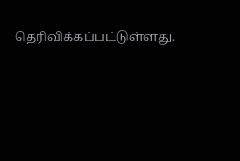தெரிவிக்கப்பட்டுள்ளது.